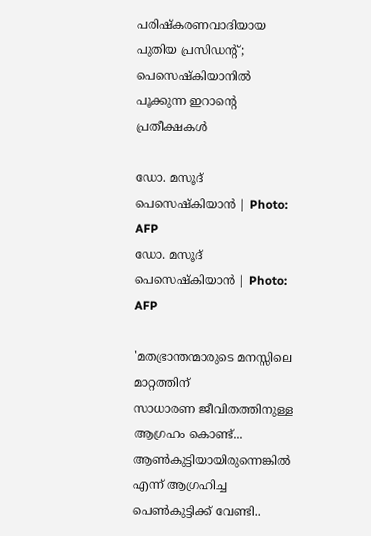പരിഷ്കരണവാദിയായ പുതിയ പ്രസിഡന്‍റ് ; പെസെഷ്കിയാനില്‍ പൂക്കുന്ന ഇറാന്റെ പ്രതീക്ഷകള്‍

ഡോ. മസൂദ് പെസെഷ്‌കിയാന്‍ | Photo: AFP
ഡോ. മസൂദ് പെസെഷ്‌കിയാന്‍ | Photo: AFP

'മതഭ്രാന്തന്മാരുടെ മനസ്സിലെ മാറ്റത്തിന്
സാധാരണ ജീവിതത്തിനുള്ള ആഗ്രഹം കൊണ്ട്...
ആണ്‍കുട്ടിയായിരുന്നെങ്കില്‍ എന്ന് ആഗ്രഹിച്ച
പെണ്‍കുട്ടിക്ക് വേണ്ടി..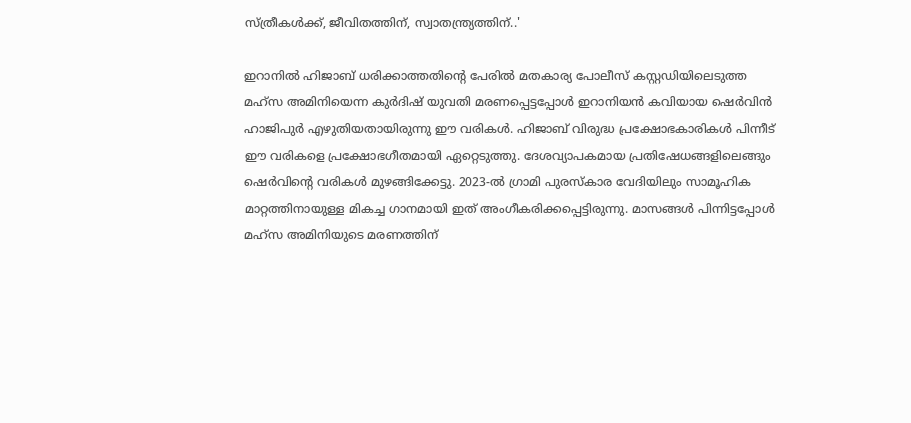സ്ത്രീകള്‍ക്ക്, ജീവിതത്തിന്, സ്വാതന്ത്ര്യത്തിന്..'

ഇറാനില്‍ ഹിജാബ് ധരിക്കാത്തതിന്റെ പേരില്‍ മതകാര്യ പോലീസ് കസ്റ്റഡിയിലെടുത്ത മഹ്‌സ അമിനിയെന്ന കുര്‍ദിഷ് യുവതി മരണപ്പെട്ടപ്പോള്‍ ഇറാനിയന്‍ കവിയായ ഷെര്‍വിന്‍ ഹാജിപുര്‍ എഴുതിയതായിരുന്നു ഈ വരികള്‍. ഹിജാബ് വിരുദ്ധ പ്രക്ഷോഭകാരികള്‍ പിന്നീട് ഈ വരികളെ പ്രക്ഷോഭഗീതമായി ഏറ്റെടുത്തു. ദേശവ്യാപകമായ പ്രതിഷേധങ്ങളിലെങ്ങും ഷെര്‍വിന്റെ വരികള്‍ മുഴങ്ങിക്കേട്ടു. 2023-ല്‍ ഗ്രാമി പുരസ്‌കാര വേദിയിലും സാമൂഹിക മാറ്റത്തിനായുള്ള മികച്ച ഗാനമായി ഇത് അംഗീകരിക്കപ്പെട്ടിരുന്നു. മാസങ്ങള്‍ പിന്നിട്ടപ്പോള്‍ മഹ്‌സ അമിനിയുടെ മരണത്തിന്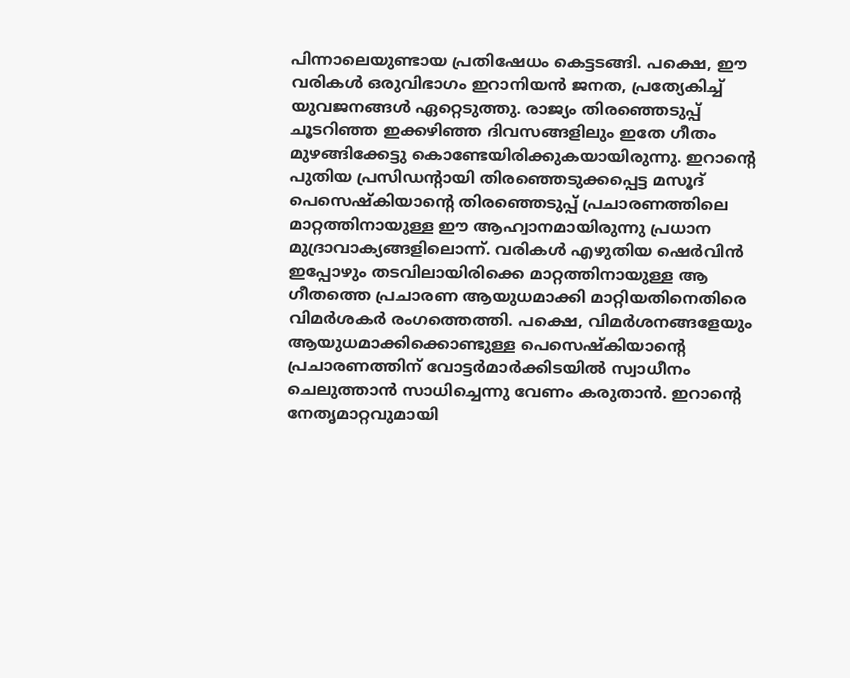പിന്നാലെയുണ്ടായ പ്രതിഷേധം കെട്ടടങ്ങി. പക്ഷെ, ഈ വരികള്‍ ഒരുവിഭാഗം ഇറാനിയന്‍ ജനത, പ്രത്യേകിച്ച് യുവജനങ്ങള്‍ ഏറ്റെടുത്തു. രാജ്യം തിരഞ്ഞെടുപ്പ് ചൂടറിഞ്ഞ ഇക്കഴിഞ്ഞ ദിവസങ്ങളിലും ഇതേ ഗീതം മുഴങ്ങിക്കേട്ടു കൊണ്ടേയിരിക്കുകയായിരുന്നു. ഇറാന്റെ പുതിയ പ്രസിഡന്റായി തിരഞ്ഞെടുക്കപ്പെട്ട മസൂദ് പെസെഷ്‌കിയാന്റെ തിരഞ്ഞെടുപ്പ് പ്രചാരണത്തിലെ മാറ്റത്തിനായുള്ള ഈ ആഹ്വാനമായിരുന്നു പ്രധാന മുദ്രാവാക്യങ്ങളിലൊന്ന്. വരികള്‍ എഴുതിയ ഷെര്‍വിന്‍ ഇപ്പോഴും തടവിലായിരിക്കെ മാറ്റത്തിനായുള്ള ആ ഗീതത്തെ പ്രചാരണ ആയുധമാക്കി മാറ്റിയതിനെതിരെ വിമര്‍ശകര്‍ രംഗത്തെത്തി. പക്ഷെ, വിമര്‍ശനങ്ങളേയും ആയുധമാക്കിക്കൊണ്ടുള്ള പെസെഷ്‌കിയാന്റെ പ്രചാരണത്തിന് വോട്ടര്‍മാര്‍ക്കിടയില്‍ സ്വാധീനം ചെലുത്താന്‍ സാധിച്ചെന്നു വേണം കരുതാന്‍. ഇറാന്റെ നേതൃമാറ്റവുമായി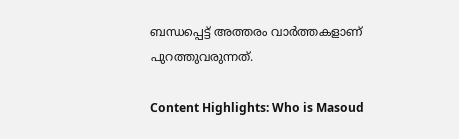ബന്ധപ്പെട്ട് അത്തരം വാര്‍ത്തകളാണ് പുറത്തുവരുന്നത്.

Content Highlights: Who is Masoud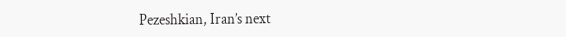Pezeshkian, Iran’s next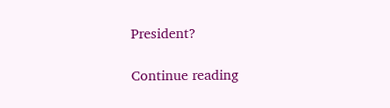President?

Continue reading